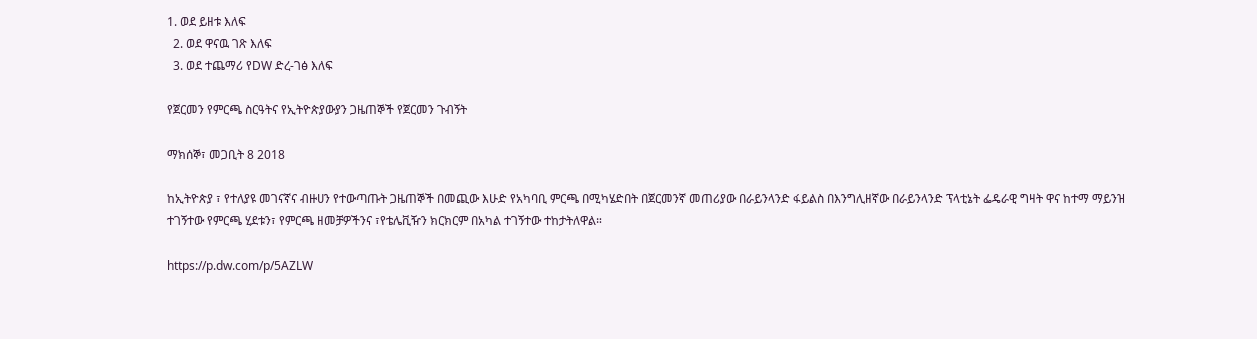1. ወደ ይዘቱ እለፍ
  2. ወደ ዋናዉ ገጽ እለፍ
  3. ወደ ተጨማሪ የDW ድረ-ገፅ እለፍ

የጀርመን የምርጫ ስርዓትና የኢትዮጵያውያን ጋዜጠኞች የጀርመን ጉብኝት

ማክሰኞ፣ መጋቢት 8 2018

ከኢትዮጵያ ፣ የተለያዩ መገናኛና ብዙሀን የተውጣጡት ጋዜጠኞች በመጪው እሁድ የአካባቢ ምርጫ በሚካሄድበት በጀርመንኛ መጠሪያው በራይንላንድ ፋይልስ በእንግሊዘኛው በራይንላንድ ፕላቲኔት ፌዴራዊ ግዛት ዋና ከተማ ማይንዝ ተገኝተው የምርጫ ሂደቱን፣ የምርጫ ዘመቻዎችንና ፣የቴሌቪዥን ክርክርም በአካል ተገኝተው ተከታትለዋል።

https://p.dw.com/p/5AZLW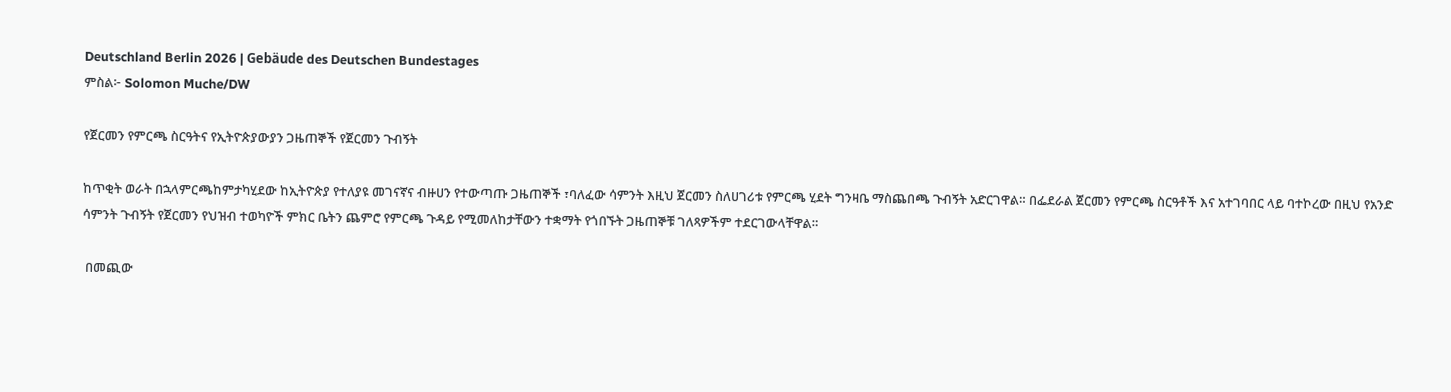Deutschland Berlin 2026 | Gebäude des Deutschen Bundestages
ምስል፦ Solomon Muche/DW

የጀርመን የምርጫ ስርዓትና የኢትዮጵያውያን ጋዜጠኞች የጀርመን ጉብኝት

ከጥቂት ወራት በኋላምርጫከምታካሂደው ከኢትዮጵያ የተለያዩ መገናኛና ብዙሀን የተውጣጡ ጋዜጠኞች ፣ባለፈው ሳምንት እዚህ ጀርመን ስለሀገሪቱ የምርጫ ሂደት ግንዛቤ ማስጨበጫ ጉብኝት አድርገዋል። በፌደራል ጀርመን የምርጫ ስርዓቶች እና አተገባበር ላይ ባተኮረው በዚህ የአንድ ሳምንት ጉብኝት የጀርመን የህዝብ ተወካዮች ምክር ቤትን ጨምሮ የምርጫ ጉዳይ የሚመለከታቸውን ተቋማት የጎበኙት ጋዜጠኞቹ ገለጻዎችም ተደርገውላቸዋል።

 በመጪው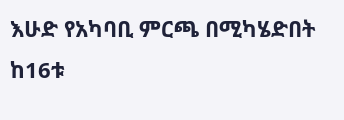እሁድ የአካባቢ ምርጫ በሚካሄድበት ከ16ቱ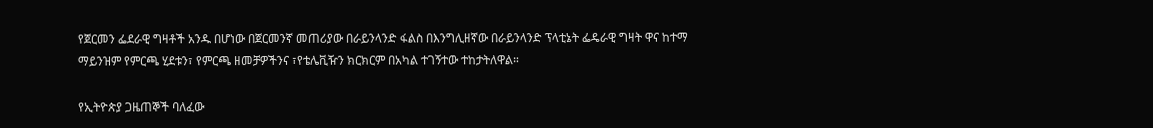የጀርመን ፌደራዊ ግዛቶች አንዱ በሆነው በጀርመንኛ መጠሪያው በራይንላንድ ፋልስ በእንግሊዘኛው በራይንላንድ ፕላቲኔት ፌዴራዊ ግዛት ዋና ከተማ ማይንዝም የምርጫ ሂደቱን፣ የምርጫ ዘመቻዎችንና ፣የቴሌቪዥን ክርክርም በአካል ተገኝተው ተከታትለዋል።

የኢትዮጵያ ጋዜጠኞች ባለፈው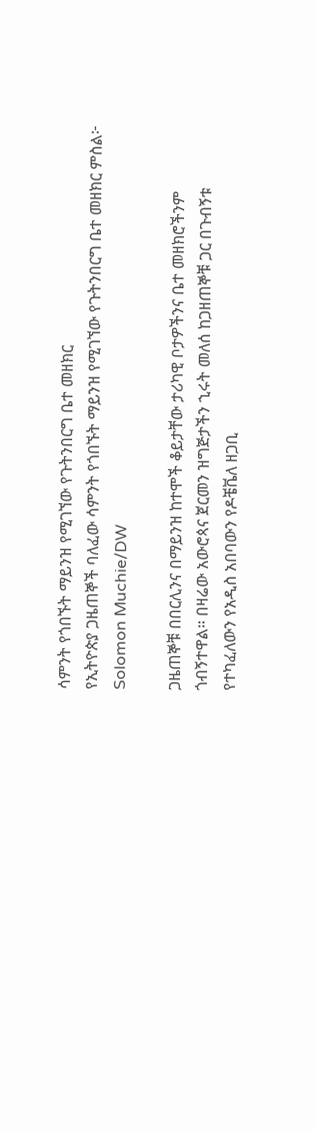ሳምንት የጎበኙት ማይንዝ የሚገኘው የጉትንበርግ ቤተ መዘክር
የኢትዮጵያ ጋዜጠኞች ባለፈው ሳምንት የጎበኙት ማይንዝ የሚገኘው የጉትንበርግ ቤተ መዘክር ምስል፦ Solomon Muchie/DW

ጋዜጠኞቹ በበርሊንና በማይንዝ ከተሞች ቆይታቸው ታሪካዊ ቦታዎችንና ቤተ መዘክሮችንም ጎብኝተዋል። በዛሬው አውሮጳና ጀርመን ዝግጅታችን ኂሩት መለሰ ከጋዘጠኞቹ ጋር በጉብኝቱ የተካፈለውን የአዲስ አበባውን የዶቼቬለ ዘጋቢ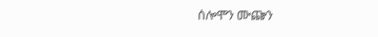ሰሎሞን ሙጬን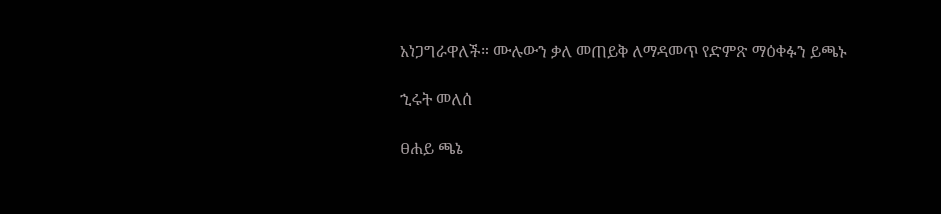አነጋግራዋለች። ሙሉውን ቃለ መጠይቅ ለማዳመጥ የድምጽ ማዕቀፉን ይጫኑ

ኂሩት መለሰ

ፀሐይ ጫኔ